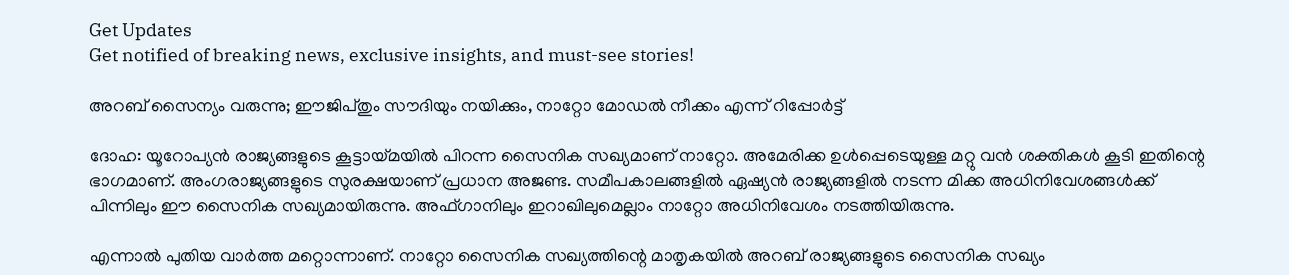Get Updates
Get notified of breaking news, exclusive insights, and must-see stories!

അറബ് സൈന്യം വരുന്നു; ഈജിപ്തും സൗദിയും നയിക്കും, നാറ്റോ മോഡല്‍ നീക്കം എന്ന് റിപ്പോര്‍ട്ട്

ദോഹ: യൂറോപ്യന്‍ രാജ്യങ്ങളുടെ കൂട്ടായ്മയില്‍ പിറന്ന സൈനിക സഖ്യമാണ് നാറ്റോ. അമേരിക്ക ഉള്‍പ്പെടെയുള്ള മറ്റു വന്‍ ശക്തികള്‍ കൂടി ഇതിന്റെ ഭാഗമാണ്. അംഗരാജ്യങ്ങളുടെ സുരക്ഷയാണ് പ്രധാന അജണ്ട. സമീപകാലങ്ങളില്‍ ഏഷ്യന്‍ രാജ്യങ്ങളില്‍ നടന്ന മിക്ക അധിനിവേശങ്ങള്‍ക്ക് പിന്നിലും ഈ സൈനിക സഖ്യമായിരുന്നു. അഫ്ഗാനിലും ഇറാഖിലുമെല്ലാം നാറ്റോ അധിനിവേശം നടത്തിയിരുന്നു.

എന്നാല്‍ പുതിയ വാര്‍ത്ത മറ്റൊന്നാണ്. നാറ്റോ സൈനിക സഖ്യത്തിന്റെ മാതൃകയില്‍ അറബ് രാജ്യങ്ങളുടെ സൈനിക സഖ്യം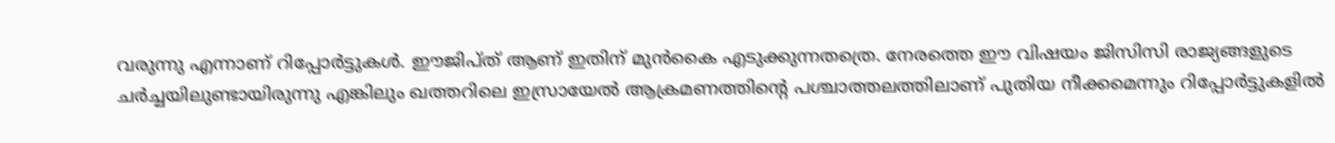വരുന്നു എന്നാണ് റിപ്പോര്‍ട്ടുകള്‍. ഈജിപ്ത് ആണ് ഇതിന് മുന്‍കൈ എടുക്കുന്നതത്രെ. നേരത്തെ ഈ വിഷയം ജിസിസി രാജ്യങ്ങളുടെ ചര്‍ച്ചയിലുണ്ടായിരുന്നു എങ്കിലും ഖത്തറിലെ ഇസ്രായേല്‍ ആക്രമണത്തിന്റെ പശ്ചാത്തലത്തിലാണ് പുതിയ നീക്കമെന്നും റിപ്പോര്‍ട്ടുകളില്‍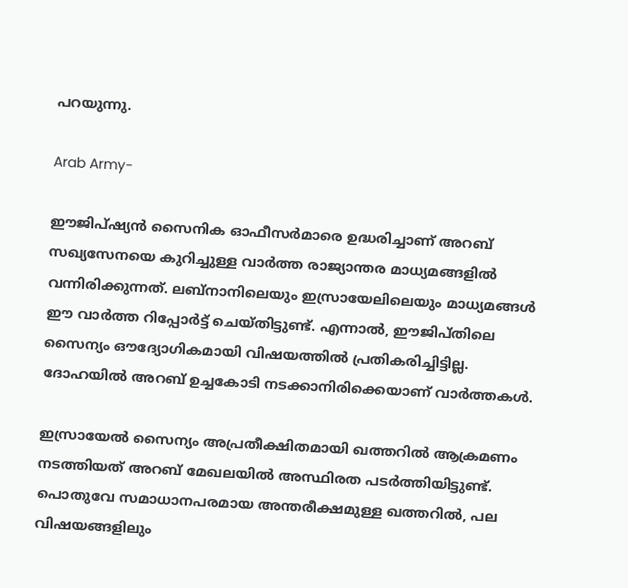പറയുന്നു.

Arab Army-

ഈജിപ്ഷ്യന്‍ സൈനിക ഓഫീസര്‍മാരെ ഉദ്ധരിച്ചാണ് അറബ് സഖ്യസേനയെ കുറിച്ചുള്ള വാര്‍ത്ത രാജ്യാന്തര മാധ്യമങ്ങളില്‍ വന്നിരിക്കുന്നത്. ലബ്‌നാനിലെയും ഇസ്രായേലിലെയും മാധ്യമങ്ങള്‍ ഈ വാര്‍ത്ത റിപ്പോര്‍ട്ട് ചെയ്തിട്ടുണ്ട്. എന്നാല്‍, ഈജിപ്തിലെ സൈന്യം ഔദ്യോഗികമായി വിഷയത്തില്‍ പ്രതികരിച്ചിട്ടില്ല. ദോഹയില്‍ അറബ് ഉച്ചകോടി നടക്കാനിരിക്കെയാണ് വാര്‍ത്തകള്‍.

ഇസ്രായേല്‍ സൈന്യം അപ്രതീക്ഷിതമായി ഖത്തറില്‍ ആക്രമണം നടത്തിയത് അറബ് മേഖലയില്‍ അസ്ഥിരത പടര്‍ത്തിയിട്ടുണ്ട്. പൊതുവേ സമാധാനപരമായ അന്തരീക്ഷമുള്ള ഖത്തറില്‍, പല വിഷയങ്ങളിലും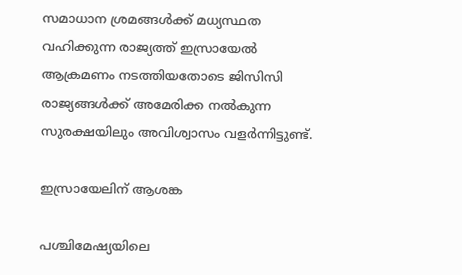സമാധാന ശ്രമങ്ങള്‍ക്ക് മധ്യസ്ഥത വഹിക്കുന്ന രാജ്യത്ത് ഇസ്രായേല്‍ ആക്രമണം നടത്തിയതോടെ ജിസിസി രാജ്യങ്ങള്‍ക്ക് അമേരിക്ക നല്‍കുന്ന സുരക്ഷയിലും അവിശ്വാസം വളര്‍ന്നിട്ടുണ്ട്.

ഇസ്രായേലിന് ആശങ്ക

പശ്ചിമേഷ്യയിലെ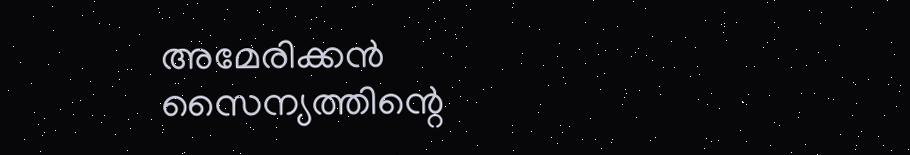അമേരിക്കന്‍ സൈന്യത്തിന്റെ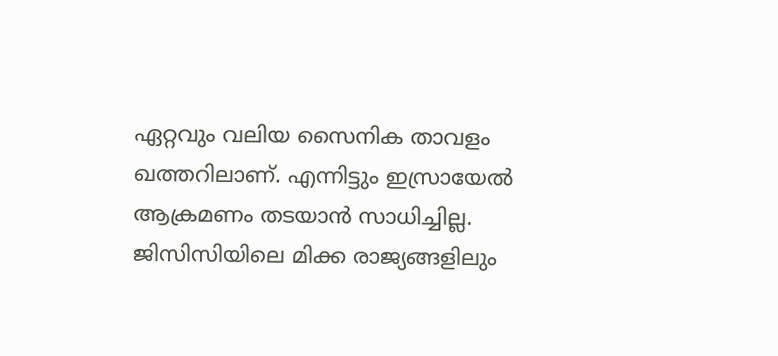ഏറ്റവും വലിയ സൈനിക താവളം ഖത്തറിലാണ്. എന്നിട്ടും ഇസ്രായേല്‍ ആക്രമണം തടയാന്‍ സാധിച്ചില്ല. ജിസിസിയിലെ മിക്ക രാജ്യങ്ങളിലും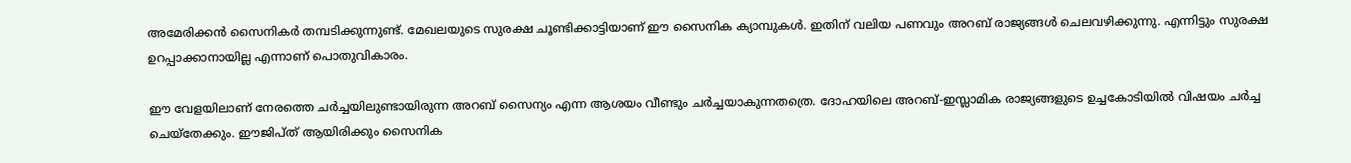അമേരിക്കന്‍ സൈനികര്‍ തമ്പടിക്കുന്നുണ്ട്. മേഖലയുടെ സുരക്ഷ ചൂണ്ടിക്കാട്ടിയാണ് ഈ സൈനിക ക്യാമ്പുകള്‍. ഇതിന് വലിയ പണവും അറബ് രാജ്യങ്ങള്‍ ചെലവഴിക്കുന്നു. എന്നിട്ടും സുരക്ഷ ഉറപ്പാക്കാനായില്ല എന്നാണ് പൊതുവികാരം.

ഈ വേളയിലാണ് നേരത്തെ ചര്‍ച്ചയിലുണ്ടായിരുന്ന അറബ് സൈന്യം എന്ന ആശയം വീണ്ടും ചര്‍ച്ചയാകുന്നതത്രെ. ദോഹയിലെ അറബ്-ഇസ്ലാമിക രാജ്യങ്ങളുടെ ഉച്ചകോടിയില്‍ വിഷയം ചര്‍ച്ച ചെയ്‌തേക്കും. ഈജിപ്ത് ആയിരിക്കും സൈനിക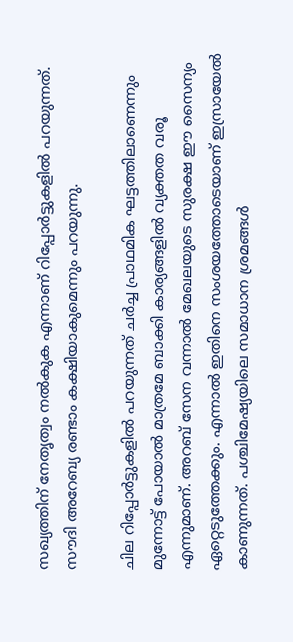സഖ്യത്തിന് നേതൃത്വം നല്‍കുക എന്നാണ് റിപ്പോര്‍ട്ടുകളില്‍ പറയുന്നത്. സൗദി അറേബ്യ രണ്ടാം കക്ഷിയാകുമെന്നും പറയുന്നു.

ചില റിപ്പോര്‍ട്ടുകളില്‍ പറയുന്നത് ചര്‍ച്ച പ്രാഥമിക ഘട്ടത്തിലാണെന്നും മുന്നോട്ട് പോയാല്‍ മാത്രമേ ബാക്കി കാര്യങ്ങളില്‍ വ്യക്തത വരൂ എന്നുമാണ്. അറബ് സേന വന്നാല്‍ മേഖലയുടെ സുരക്ഷ ഈ സൈന്യം ഏറ്റെടുത്തേക്കും. എന്നാല്‍ ഇതിനെ സംശയത്തോടെയാണ് ഇസ്രായേല്‍ കാണുന്നത്. പശ്ചിമേഷ്യയിലെ സമാധാന ശ്രമങ്ങള്‍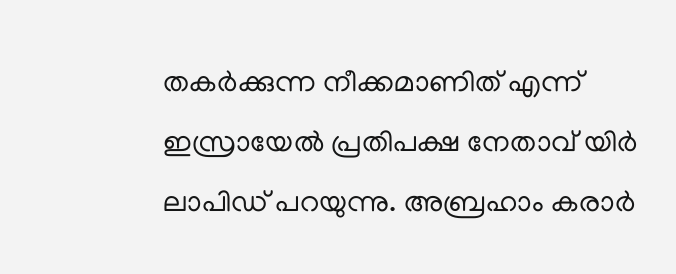തകര്‍ക്കുന്ന നീക്കമാണിത് എന്ന് ഇസ്രായേല്‍ പ്രതിപക്ഷ നേതാവ് യിര്‍ ലാപിഡ് പറയുന്നു. അബ്രഹാം കരാര്‍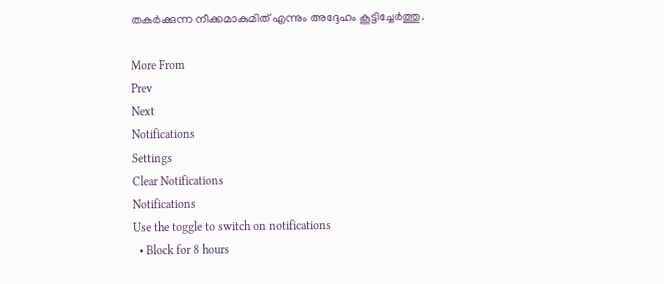തകര്‍ക്കുന്ന നീക്കമാകുമിത് എന്നും അദ്ദേഹം കൂട്ടിച്ചേര്‍ത്തു.

More From
Prev
Next
Notifications
Settings
Clear Notifications
Notifications
Use the toggle to switch on notifications
  • Block for 8 hours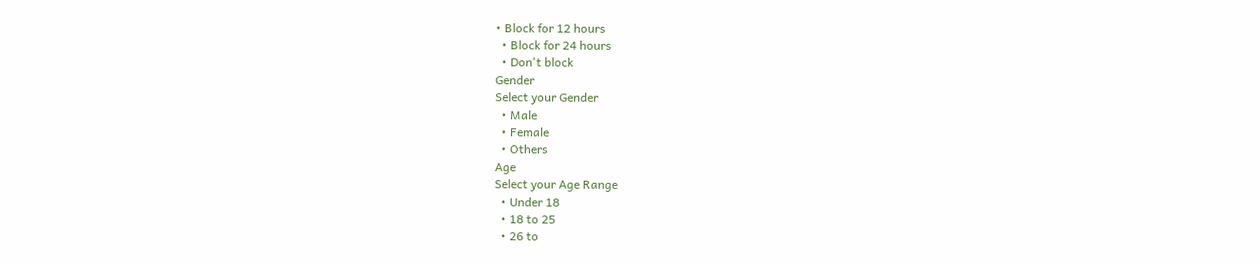• Block for 12 hours
  • Block for 24 hours
  • Don't block
Gender
Select your Gender
  • Male
  • Female
  • Others
Age
Select your Age Range
  • Under 18
  • 18 to 25
  • 26 to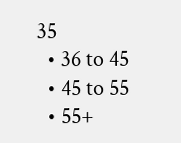35
  • 36 to 45
  • 45 to 55
  • 55+